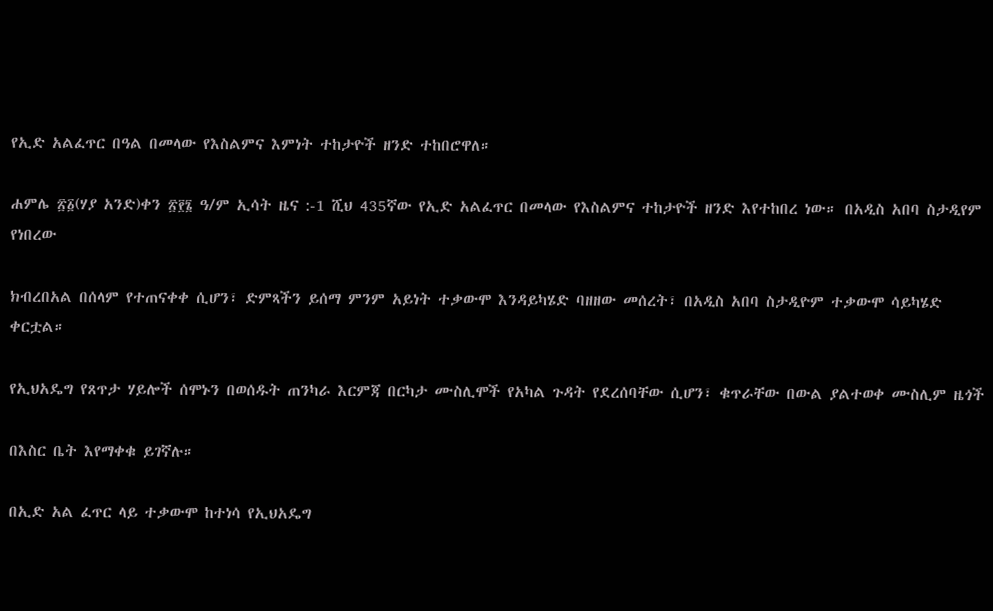የኢድ አልፈጥር በዓል በመላው የእስልምና እምነት ተከታዮች ዘንድ ተከበሮዋለ።

ሐምሌ ፳፩(ሃያ አንድ)ቀን ፳፻፮ ዓ/ም ኢሳት ዜና :-1 ሺህ 435ኛው የኢድ አልፈጥር በመላው የእስልምና ተከታዮች ዘንድ እየተከበረ ነው። በአዲስ አበባ ስታዲየም የነበረው

ክብረበአል በሰላም የተጠናቀቀ ሲሆን፣ ድምጻችን ይሰማ ምንም አይነት ተቃውሞ እንዳይካሄድ ባዘዘው መሰረት፣ በአዲስ አበባ ስታዲዮም ተቃውሞ ሳይካሄድ ቀርቷል።

የኢህአዴግ የጸጥታ ሃይሎች ሰሞኑን በወሰዱት ጠንካራ እርምጃ በርካታ ሙስሊሞች የአካል ጉዳት የደረሰባቸው ሲሆን፣ ቁጥራቸው በውል ያልተወቀ ሙስሊም ዜጎች

በእስር ቤት እየማቀቁ ይገኛሉ።

በኢድ አል ፈጥር ላይ ተቃውሞ ከተነሳ የኢህአዴግ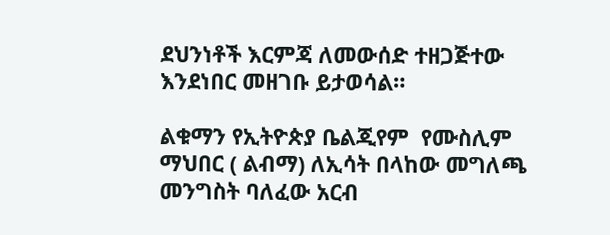ደህንነቶች እርምጃ ለመውሰድ ተዘጋጅተው እንደነበር መዘገቡ ይታወሳል።

ልቁማን የኢትዮጵያ ቤልጂየም  የሙስሊም ማህበር ( ልብማ) ለኢሳት በላከው መግለጫ መንግስት ባለፈው አርብ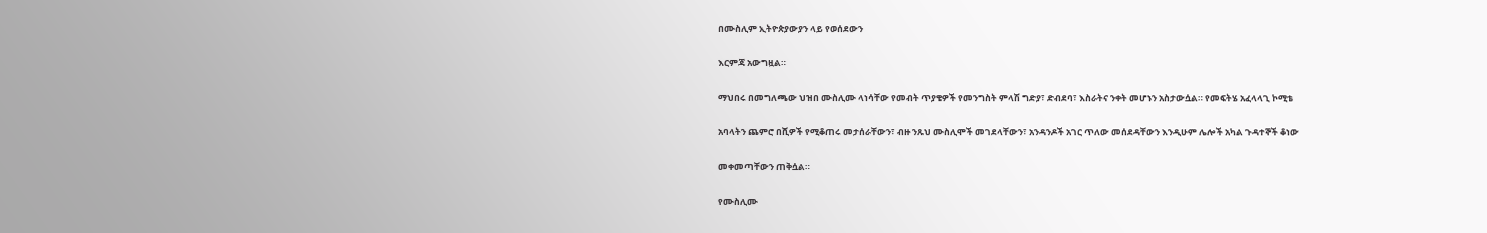በሙስሊም ኢትዮጵያውያን ላይ የወሰደውን

እርምጃ አውግዟል።

ማህበሩ በመግለጫው ህዝበ ሙስሊሙ ላነሳቸው የመብት ጥያቄዎች የመንግስት ምላሽ ግድያ፣ ድብደባ፣ እስራትና ንቀት መሆኑን አስታውሷል። የመፍትሄ አፈላላጊ ኮሚቴ

አባላትን ጨምሮ በሺዎች የሚቆጠሩ መታሰራቸውን፣ ብዙ ንጹህ ሙስሊሞች መገደላቸውን፣ አንዳንዶች አገር ጥለው መሰደዳቸውን እንዲሁም ሌሎች አካል ጉዳተኞች ቆነው

መቀመጣቸውን ጠቅሷል።

የሙስሊሙ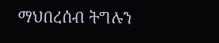ማህበረሰብ ትግሉን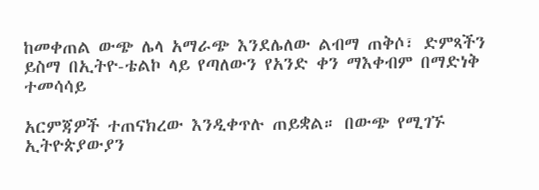ከመቀጠል ውጭ ሌላ አማራጭ እንደሌለው ልብማ ጠቅሶ፣ ድምጻችን ይስማ በኢትዮ-ቴልኮ ላይ የጣለውን የአንድ ቀን ማእቀብም በማድነቅ ተመሳሳይ

አርምጃዎች ተጠናክረው እንዲቀጥሉ ጠይቋል። በውጭ የሚገኙ ኢትዮጵያውያን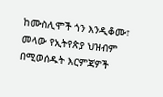ከሙስሊሞች ጎን እንዲቆሙ፣ መላው የኢትየጵያ ህዝብም በሚወሰዱት እርምጃዎች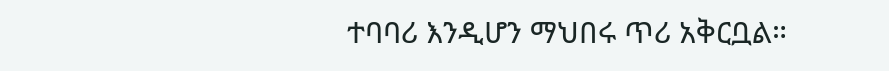ተባባሪ እንዲሆን ማህበሩ ጥሪ አቅርቧል።